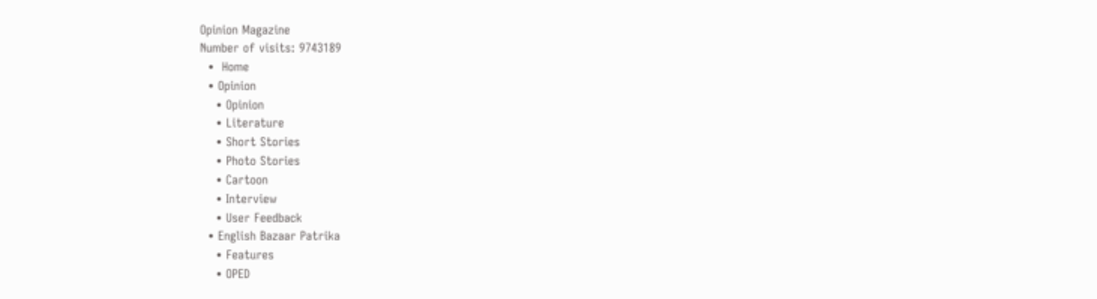Opinion Magazine
Number of visits: 9743189
  •  Home
  • Opinion
    • Opinion
    • Literature
    • Short Stories
    • Photo Stories
    • Cartoon
    • Interview
    • User Feedback
  • English Bazaar Patrika
    • Features
    • OPED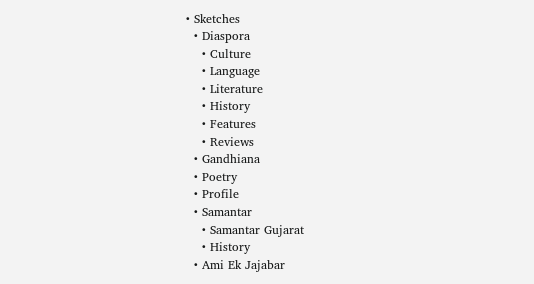• Sketches
  • Diaspora
    • Culture
    • Language
    • Literature
    • History
    • Features
    • Reviews
  • Gandhiana
  • Poetry
  • Profile
  • Samantar
    • Samantar Gujarat
    • History
  • Ami Ek Jajabar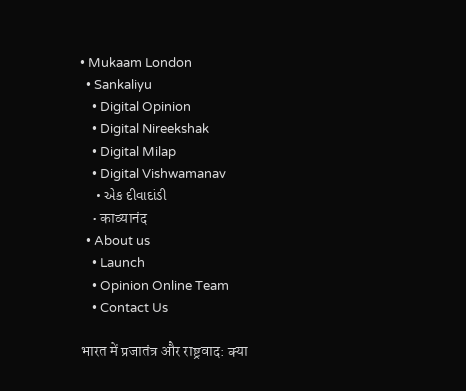• Mukaam London
  • Sankaliyu
    • Digital Opinion
    • Digital Nireekshak
    • Digital Milap
    • Digital Vishwamanav
    • એક દીવાદાંડી
    • काव्यानंद
  • About us
    • Launch
    • Opinion Online Team
    • Contact Us

भारत में प्रजातंत्र और राष्ट्रवाद: क्या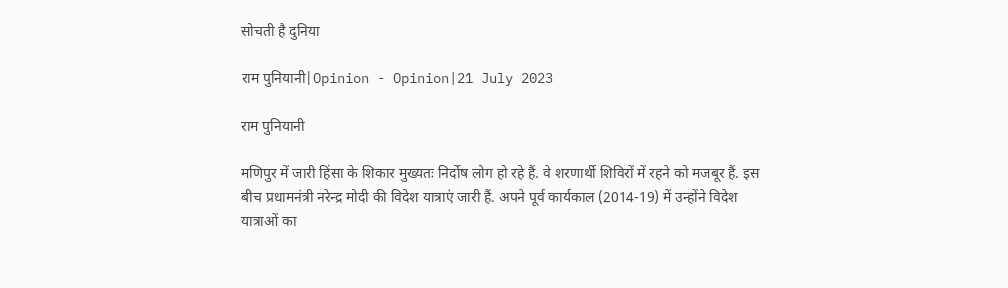सोचती है दुनिया

राम पुनियानी|Opinion - Opinion|21 July 2023

राम पुनियानी

मणिपुर में जारी हिंसा के शिकार मुख्यतः निर्दोष लोग हो रहे हैं. वे शरणार्थी शिविरों में रहने को मजबूर हैं. इस बीच प्रधामनंत्री नरेन्द्र मोदी की विदेश यात्राएं जारी हैं. अपने पूर्व कार्यकाल (2014-19) में उन्होंने विदेश यात्राओं का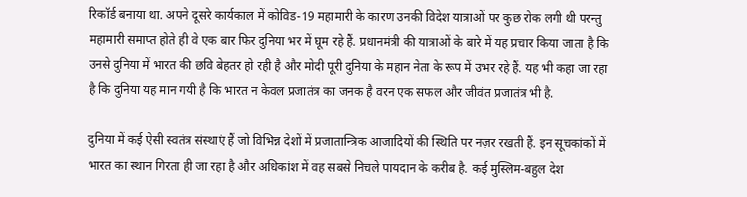रिकॉर्ड बनाया था. अपने दूसरे कार्यकाल में कोविड-19 महामारी के कारण उनकी विदेश यात्राओं पर कुछ रोक लगी थी परन्तु महामारी समाप्त होते ही वे एक बार फिर दुनिया भर में घूम रहे हैं. प्रधानमंत्री की यात्राओं के बारे में यह प्रचार किया जाता है कि उनसे दुनिया में भारत की छवि बेहतर हो रही है और मोदी पूरी दुनिया के महान नेता के रूप में उभर रहे हैं. यह भी कहा जा रहा है कि दुनिया यह मान गयी है कि भारत न केवल प्रजातंत्र का जनक है वरन एक सफल और जीवंत प्रजातंत्र भी है.

दुनिया में कई ऐसी स्वतंत्र संस्थाएं हैं जो विभिन्न देशों में प्रजातान्त्रिक आजादियों की स्थिति पर नज़र रखती हैं. इन सूचकांकों में भारत का स्थान गिरता ही जा रहा है और अधिकांश में वह सबसे निचले पायदान के करीब है. कई मुस्लिम-बहुल देश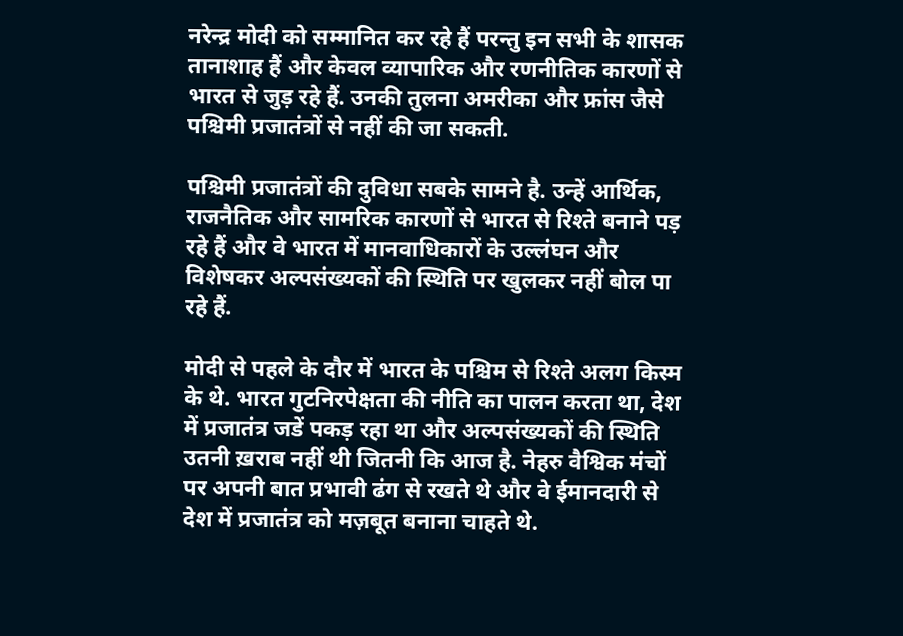नरेन्द्र मोदी को सम्मानित कर रहे हैं परन्तु इन सभी के शासक तानाशाह हैं और केवल व्यापारिक और रणनीतिक कारणों से भारत से जुड़ रहे हैं. उनकी तुलना अमरीका और फ्रांस जैसे पश्चिमी प्रजातंत्रों से नहीं की जा सकती.

पश्चिमी प्रजातंत्रों की दुविधा सबके सामने है. उन्हें आर्थिक, राजनैतिक और सामरिक कारणों से भारत से रिश्ते बनाने पड़ रहे हैं और वे भारत में मानवाधिकारों के उल्लंघन और विशेषकर अल्पसंख्यकों की स्थिति पर खुलकर नहीं बोल पा रहे हैं.

मोदी से पहले के दौर में भारत के पश्चिम से रिश्ते अलग किस्म के थे. भारत गुटनिरपेक्षता की नीति का पालन करता था, देश में प्रजातंत्र जडें पकड़ रहा था और अल्पसंख्यकों की स्थिति उतनी ख़राब नहीं थी जितनी कि आज है. नेहरु वैश्विक मंचों पर अपनी बात प्रभावी ढंग से रखते थे और वे ईमानदारी से देश में प्रजातंत्र को मज़बूत बनाना चाहते थे.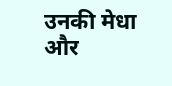उनकी मेधा और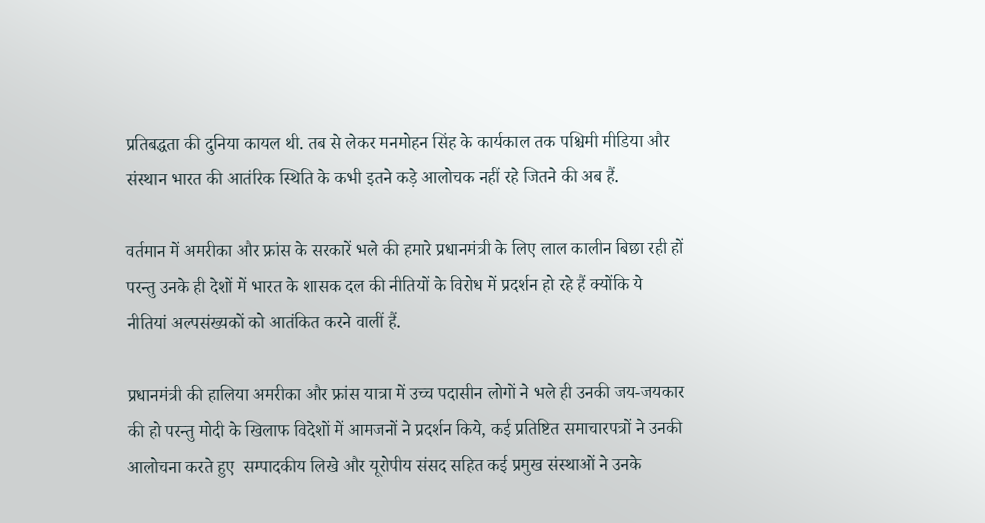प्रतिबद्धता की दुनिया कायल थी. तब से लेकर मनमोहन सिंह के कार्यकाल तक पश्चिमी मीडिया और संस्थान भारत की आतंरिक स्थिति के कभी इतने कड़े आलोचक नहीं रहे जितने की अब हैं.

वर्तमान में अमरीका और फ्रांस के सरकारें भले की हमारे प्रधानमंत्री के लिए लाल कालीन बिछा रही हों परन्तु उनके ही देशों में भारत के शासक दल की नीतियों के विरोध में प्रदर्शन हो रहे हैं क्योंकि ये नीतियां अल्पसंख्यकों को आतंकित करने वालीं हैं.

प्रधानमंत्री की हालिया अमरीका और फ्रांस यात्रा में उच्च पदासीन लोगों ने भले ही उनकी जय-जयकार की हो परन्तु मोदी के खिलाफ विदेशों में आमजनों ने प्रदर्शन किये, कई प्रतिष्टित समाचारपत्रों ने उनकी आलोचना करते हुए  सम्पादकीय लिखे और यूरोपीय संसद सहित कई प्रमुख संस्थाओं ने उनके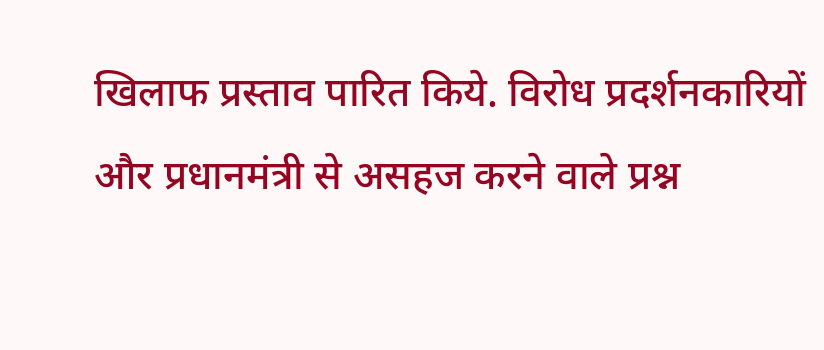खिलाफ प्रस्ताव पारित किये. विरोध प्रदर्शनकारियों और प्रधानमंत्री से असहज करने वाले प्रश्न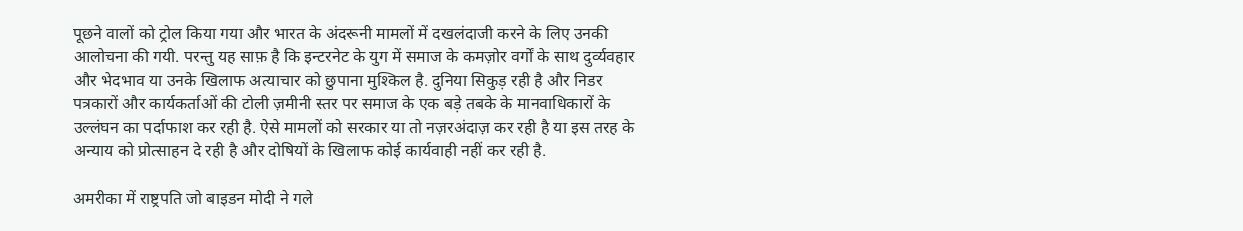पूछने वालों को ट्रोल किया गया और भारत के अंदरूनी मामलों में दखलंदाजी करने के लिए उनकी आलोचना की गयी. परन्तु यह साफ़ है कि इन्टरनेट के युग में समाज के कमज़ोर वर्गों के साथ दुर्व्यवहार और भेदभाव या उनके खिलाफ अत्याचार को छुपाना मुश्किल है. दुनिया सिकुड़ रही है और निडर पत्रकारों और कार्यकर्ताओं की टोली ज़मीनी स्तर पर समाज के एक बड़े तबके के मानवाधिकारों के उल्लंघन का पर्दाफाश कर रही है. ऐसे मामलों को सरकार या तो नज़रअंदाज़ कर रही है या इस तरह के अन्याय को प्रोत्साहन दे रही है और दोषियों के खिलाफ कोई कार्यवाही नहीं कर रही है.

अमरीका में राष्ट्रपति जो बाइडन मोदी ने गले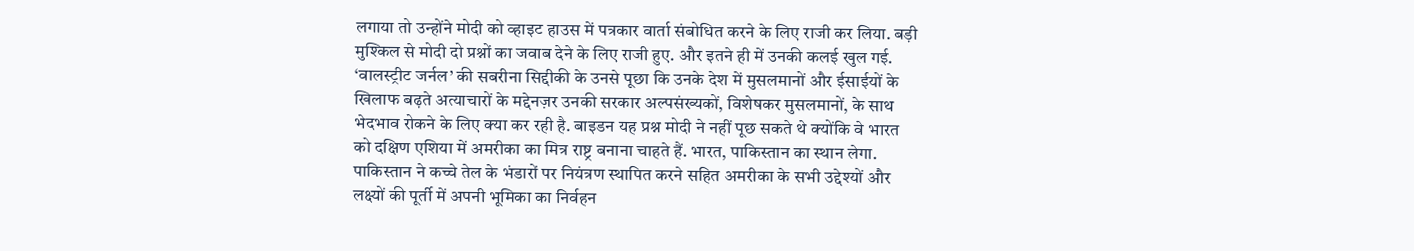लगाया तो उन्होंने मोदी को व्हाइट हाउस में पत्रकार वार्ता संबोधित करने के लिए राजी कर लिया. बड़ी मुश्किल से मोदी दो प्रश्नों का जवाब देने के लिए राजी हुए. और इतने ही में उनकी कलई खुल गई. ‘वालस्ट्रीट जर्नल’ की सबरीना सिद्दीकी के उनसे पूछा कि उनके देश में मुसलमानों और ईसाईयों के खिलाफ बढ़ते अत्याचारों के मद्देनज़र उनकी सरकार अल्पसंख्यकों, विशेषकर मुसलमानों, के साथ भेदभाव रोकने के लिए क्या कर रही है. बाइडन यह प्रश्न मोदी ने नहीं पूछ सकते थे क्योंकि वे भारत को दक्षिण एशिया में अमरीका का मित्र राष्ट्र बनाना चाहते हैं. भारत, पाकिस्तान का स्थान लेगा. पाकिस्तान ने कच्चे तेल के भंडारों पर नियंत्रण स्थापित करने सहित अमरीका के सभी उद्देश्यों और लक्ष्यों की पूर्ती में अपनी भूमिका का निर्वहन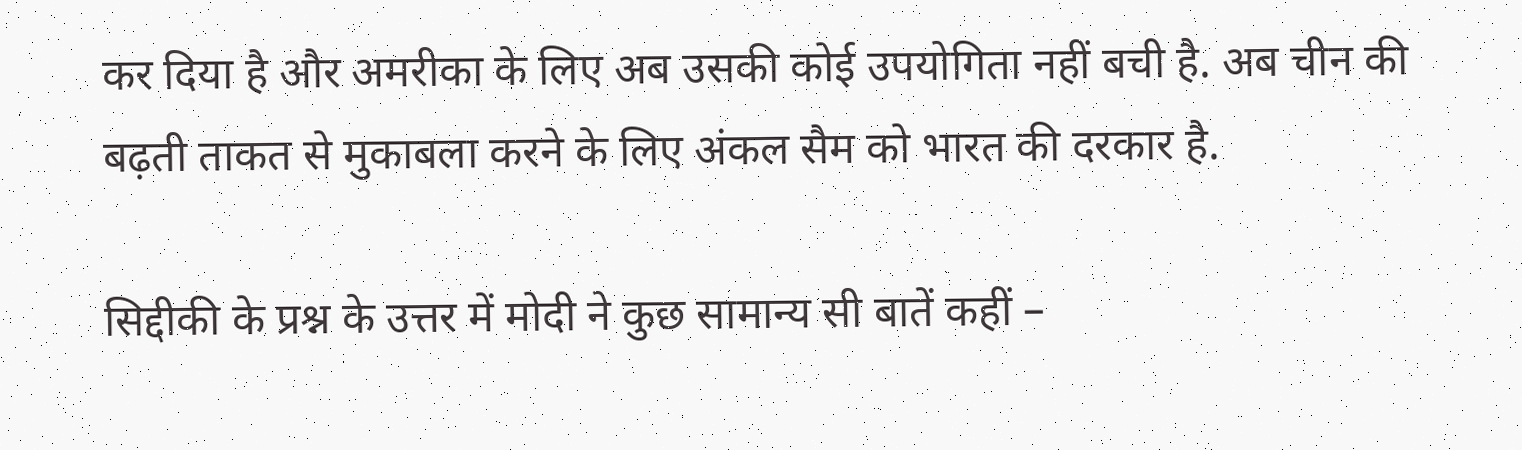कर दिया है और अमरीका के लिए अब उसकी कोई उपयोगिता नहीं बची है. अब चीन की बढ़ती ताकत से मुकाबला करने के लिए अंकल सैम को भारत की दरकार है.

सिद्दीकी के प्रश्न के उत्तर में मोदी ने कुछ सामान्य सी बातें कहीं –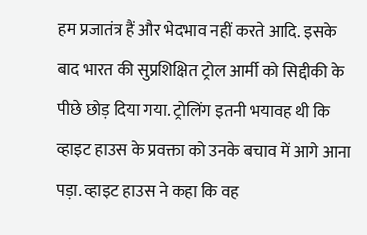हम प्रजातंत्र हैं और भेदभाव नहीं करते आदि. इसके बाद भारत की सुप्रशिक्षित ट्रोल आर्मी को सिद्दीकी के पीछे छोड़ दिया गया. ट्रोलिंग इतनी भयावह थी कि व्हाइट हाउस के प्रवक्ता को उनके बचाव में आगे आना पड़ा. व्हाइट हाउस ने कहा कि वह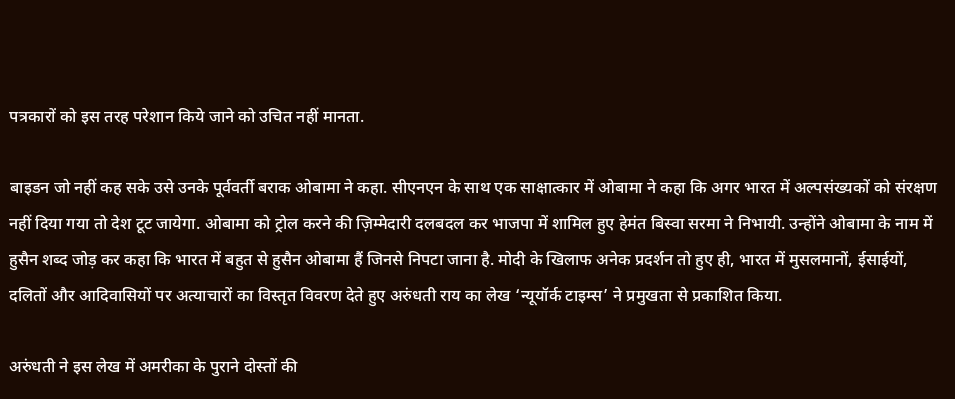पत्रकारों को इस तरह परेशान किये जाने को उचित नहीं मानता.

बाइडन जो नहीं कह सके उसे उनके पूर्ववर्ती बराक ओबामा ने कहा. सीएनएन के साथ एक साक्षात्कार में ओबामा ने कहा कि अगर भारत में अल्पसंख्यकों को संरक्षण नहीं दिया गया तो देश टूट जायेगा. ओबामा को ट्रोल करने की ज़िम्मेदारी दलबदल कर भाजपा में शामिल हुए हेमंत बिस्वा सरमा ने निभायी. उन्होंने ओबामा के नाम में हुसैन शब्द जोड़ कर कहा कि भारत में बहुत से हुसैन ओबामा हैं जिनसे निपटा जाना है. मोदी के खिलाफ अनेक प्रदर्शन तो हुए ही, भारत में मुसलमानों, ईसाईयों, दलितों और आदिवासियों पर अत्याचारों का विस्तृत विवरण देते हुए अरुंधती राय का लेख ‘न्यूयॉर्क टाइम्स’ ने प्रमुखता से प्रकाशित किया.

अरुंधती ने इस लेख में अमरीका के पुराने दोस्तों की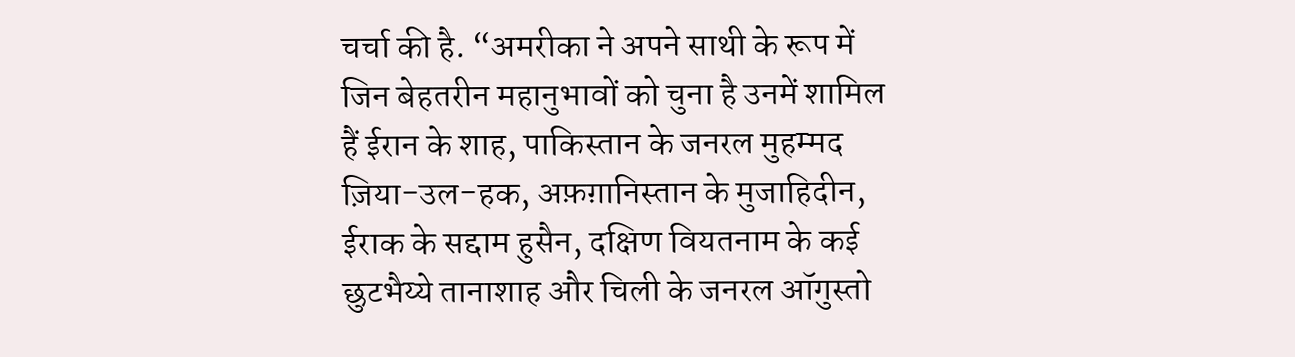चर्चा की है. “अमरीका ने अपने साथी के रूप में जिन बेहतरीन महानुभावों को चुना है उनमें शामिल हैं ईरान के शाह, पाकिस्तान के जनरल मुहम्मद ज़िया-उल-हक, अफ़ग़ानिस्तान के मुजाहिदीन, ईराक के सद्दाम हुसैन, दक्षिण वियतनाम के कई छुटभैय्ये तानाशाह और चिली के जनरल ऑगुस्तो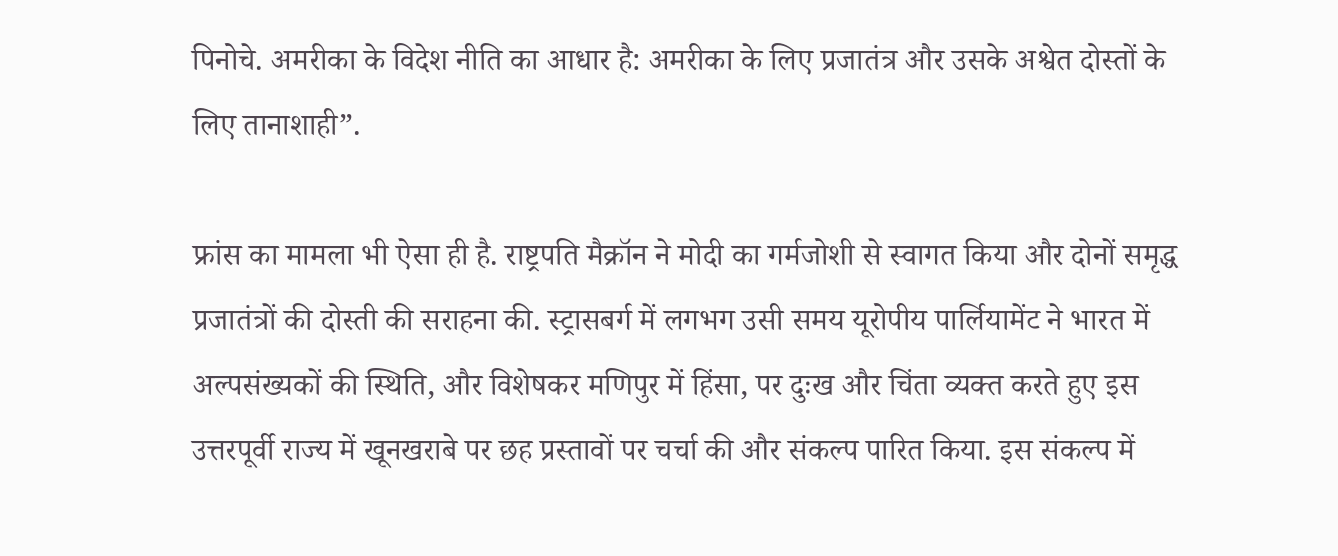पिनोचे. अमरीका के विदेश नीति का आधार है: अमरीका के लिए प्रजातंत्र और उसके अश्वेत दोस्तों के लिए तानाशाही”.

फ्रांस का मामला भी ऐसा ही है. राष्ट्रपति मैक्रॉन ने मोदी का गर्मजोशी से स्वागत किया और दोनों समृद्ध प्रजातंत्रों की दोस्ती की सराहना की. स्ट्रासबर्ग में लगभग उसी समय यूरोपीय पार्लियामेंट ने भारत में अल्पसंख्यकों की स्थिति, और विशेषकर मणिपुर में हिंसा, पर दुःख और चिंता व्यक्त करते हुए इस उत्तरपूर्वी राज्य में खूनखराबे पर छह प्रस्तावों पर चर्चा की और संकल्प पारित किया. इस संकल्प में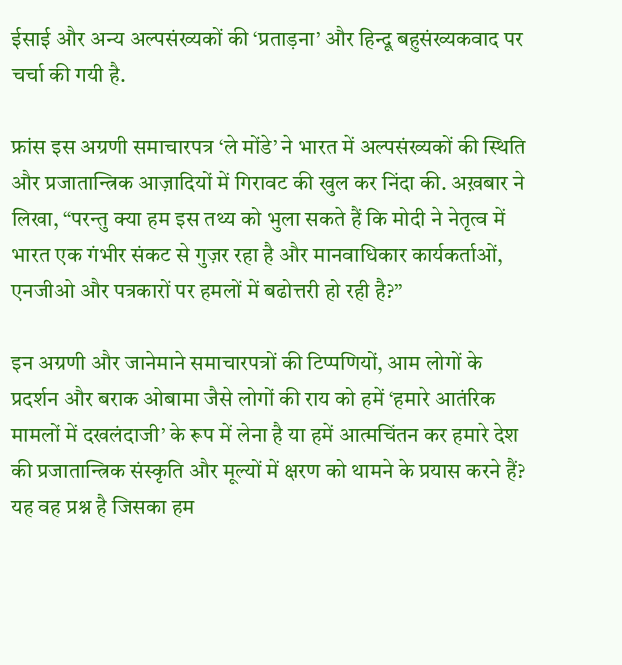ईसाई और अन्य अल्पसंख्यकों की ‘प्रताड़ना’ और हिन्दू बहुसंख्यकवाद पर चर्चा की गयी है.

फ्रांस इस अग्रणी समाचारपत्र ‘ले मोंडे’ ने भारत में अल्पसंख्यकों की स्थिति और प्रजातान्त्रिक आज़ादियों में गिरावट की खुल कर निंदा की. अख़बार ने लिखा, “परन्तु क्या हम इस तथ्य को भुला सकते हैं कि मोदी ने नेतृत्व में भारत एक गंभीर संकट से गुज़र रहा है और मानवाधिकार कार्यकर्ताओं, एनजीओ और पत्रकारों पर हमलों में बढोत्तरी हो रही है?”

इन अग्रणी और जानेमाने समाचारपत्रों की टिप्पणियों, आम लोगों के प्रदर्शन और बराक ओबामा जैसे लोगों की राय को हमें ‘हमारे आतंरिक मामलों में दखलंदाजी’ के रूप में लेना है या हमें आत्मचिंतन कर हमारे देश की प्रजातान्त्रिक संस्कृति और मूल्यों में क्षरण को थामने के प्रयास करने हैं? यह वह प्रश्न है जिसका हम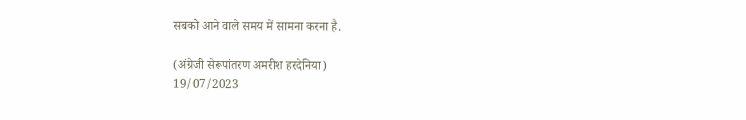सबको आने वाले समय में सामना करना है.

(अंग्रेजी सेरूपांतरण अमरीश हरदेनिया)
19/07/2023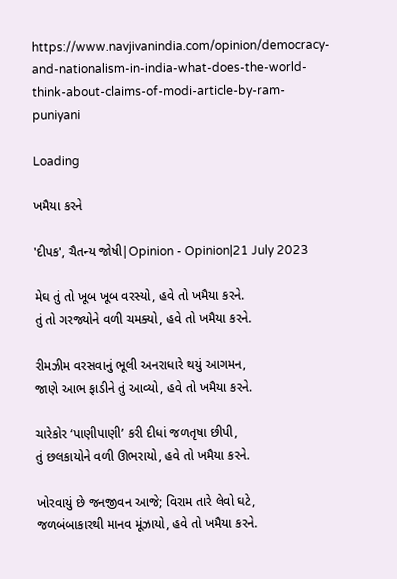https://www.navjivanindia.com/opinion/democracy-and-nationalism-in-india-what-does-the-world-think-about-claims-of-modi-article-by-ram-puniyani

Loading

ખમૈયા કરને

'દીપક', ચૈતન્ય જોષી|Opinion - Opinion|21 July 2023

મેઘ તું તો ખૂબ ખૂબ વરસ્યો, હવે તો ખમૈયા કરને.
તું તો ગરજ્યોને વળી ચમક્યો, હવે તો ખમૈયા કરને.

રીમઝીમ વરસવાનું ભૂલી અનરાધારે થયું આગમન,
જાણે આભ ફાડીને તું આવ્યો, હવે તો ખમૈયા કરને.

ચારેકોર ‘પાણીપાણી’ કરી દીધાં જળતૃષા છીપી,
તું છલકાયોને વળી ઊભરાયો, હવે તો ખમૈયા કરને.

ખોરવાયું છે જનજીવન આજે; વિરામ તારે લેવો ઘટે,
જળબંબાકારથી માનવ મૂંઝાયો, હવે તો ખમૈયા કરને.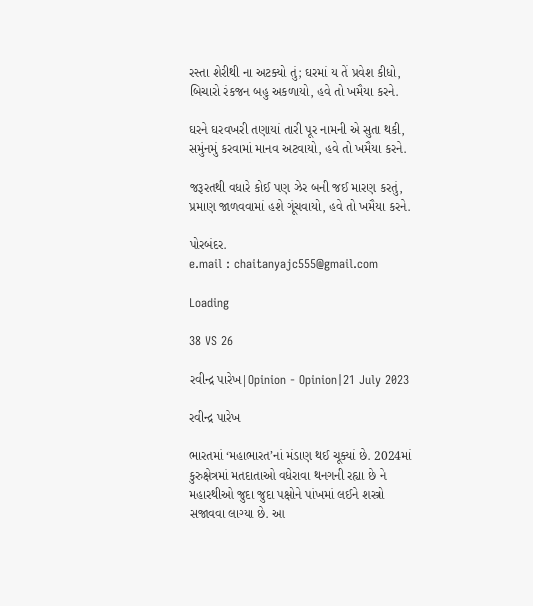રસ્તા શેરીથી ના અટક્યો તું; ઘરમાં ય તેં પ્રવેશ કીધો,
બિચારો રંકજન બહુ અકળાયો, હવે તો ખમૈયા કરને.

ઘરને ઘરવખરી તણાયાં તારી પૂર નામની એ સુતા થકી,
સમુંનમું કરવામાં માનવ અટવાયો, હવે તો ખમૈયા કરને.

જરૂરતથી વધારે કોઈ પણ ઝેર બની જઈ મારણ કરતું,
પ્રમાણ જાળવવામાં હશે ગૂંચવાયો, હવે તો ખમૈયા કરને.

પોરબંદર.
e.mail : chaitanyajc555@gmail.com

Loading

38 VS 26

રવીન્દ્ર પારેખ|Opinion - Opinion|21 July 2023

રવીન્દ્ર પારેખ

ભારતમાં ‘મહાભારત’નાં મંડાણ થઈ ચૂક્યાં છે. 2024માં કુરુક્ષેત્રમાં મતદાતાઓ વધેરાવા થનગની રહ્યા છે ને મહારથીઓ જુદા જુદા પક્ષોને પાંખમાં લઈને શસ્ત્રો સજાવવા લાગ્યા છે. આ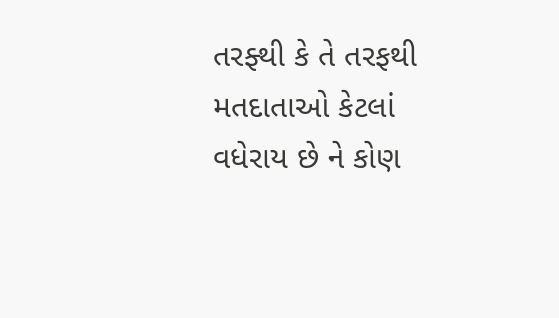તરફ્થી કે તે તરફથી મતદાતાઓ કેટલાં વધેરાય છે ને કોણ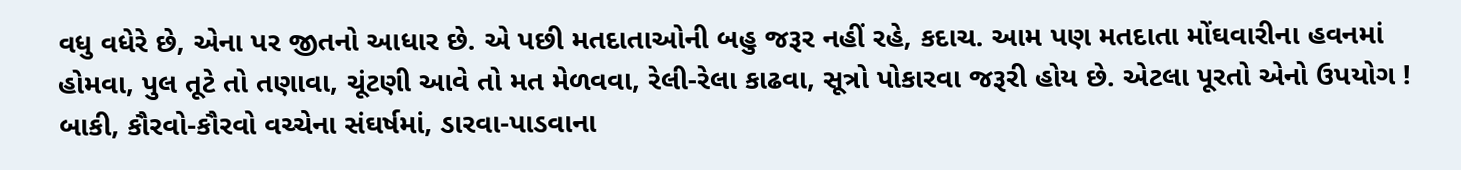વધુ વધેરે છે, એના પર જીતનો આધાર છે. એ પછી મતદાતાઓની બહુ જરૂર નહીં રહે, કદાચ. આમ પણ મતદાતા મોંઘવારીના હવનમાં હોમવા, પુલ તૂટે તો તણાવા, ચૂંટણી આવે તો મત મેળવવા, રેલી-રેલા કાઢવા, સૂત્રો પોકારવા જરૂરી હોય છે. એટલા પૂરતો એનો ઉપયોગ ! બાકી, કૌરવો-કૌરવો વચ્ચેના સંઘર્ષમાં, ડારવા-પાડવાના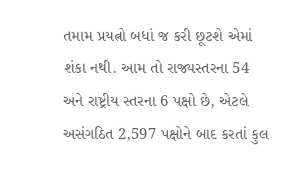તમામ પ્રયત્નો બધાં જ કરી છૂટશે એમાં શંકા નથી. આમ તો રાજ્યસ્તરના 54 અને રાષ્ટ્રીય સ્તરના 6 પક્ષો છે, એટલે અસંગઠિત 2,597 પક્ષોને બાદ કરતાં કુલ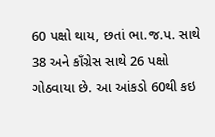60 પક્ષો થાય, છતાં ભા.જ.પ. સાથે 38 અને કાઁગ્રેસ સાથે 26 પક્ષો ગોઠવાયા છે. આ આંકડો 60થી કઇ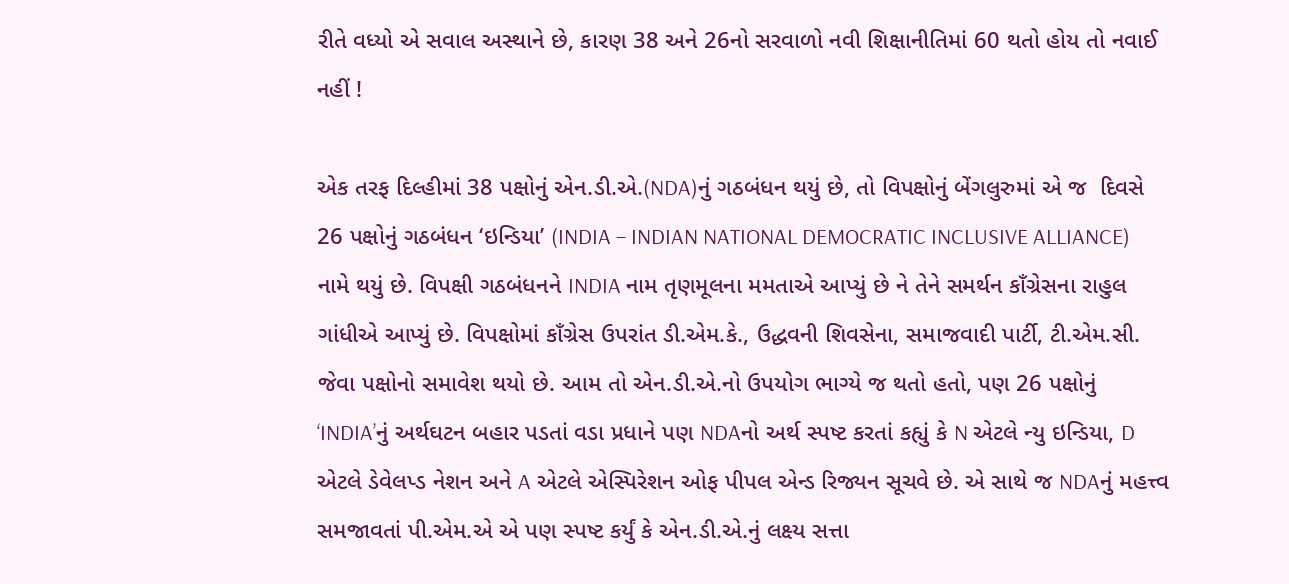રીતે વધ્યો એ સવાલ અસ્થાને છે, કારણ 38 અને 26નો સરવાળો નવી શિક્ષાનીતિમાં 60 થતો હોય તો નવાઈ નહીં !

એક તરફ દિલ્હીમાં 38 પક્ષોનું એન.ડી.એ.(NDA)નું ગઠબંધન થયું છે, તો વિપક્ષોનું બેંગલુરુમાં એ જ  દિવસે 26 પક્ષોનું ગઠબંધન ‘ઇન્ડિયા’ (INDIA – INDIAN NATIONAL DEMOCRATIC INCLUSIVE ALLIANCE) નામે થયું છે. વિપક્ષી ગઠબંધનને INDIA નામ તૃણમૂલના મમતાએ આપ્યું છે ને તેને સમર્થન કાઁગ્રેસના રાહુલ ગાંધીએ આપ્યું છે. વિપક્ષોમાં કાઁગ્રેસ ઉપરાંત ડી.એમ.કે., ઉદ્ધવની શિવસેના, સમાજવાદી પાર્ટી, ટી.એમ.સી. જેવા પક્ષોનો સમાવેશ થયો છે. આમ તો એન.ડી.એ.નો ઉપયોગ ભાગ્યે જ થતો હતો, પણ 26 પક્ષોનું ‘INDIA’નું અર્થઘટન બહાર પડતાં વડા પ્રધાને પણ NDAનો અર્થ સ્પષ્ટ કરતાં કહ્યું કે N એટલે ન્યુ ઇન્ડિયા, D એટલે ડેવેલપ્ડ નેશન અને A એટલે એસ્પિરેશન ઓફ પીપલ એન્ડ રિજ્યન સૂચવે છે. એ સાથે જ NDAનું મહત્ત્વ સમજાવતાં પી.એમ.એ એ પણ સ્પષ્ટ કર્યું કે એન.ડી.એ.નું લક્ષ્ય સત્તા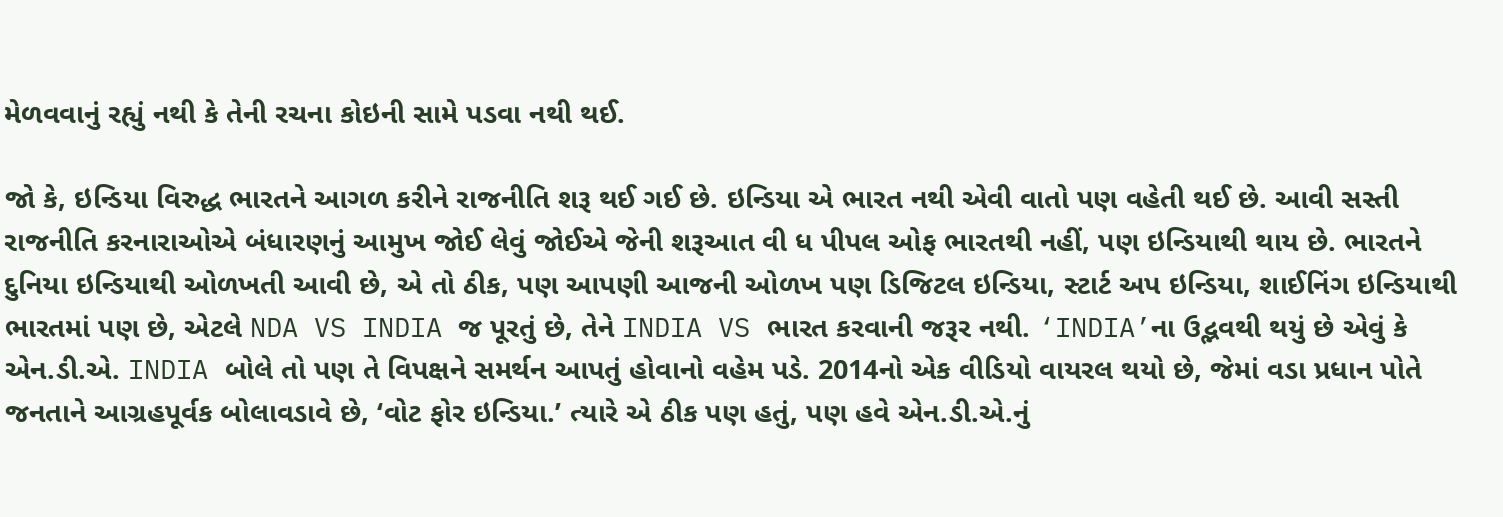મેળવવાનું રહ્યું નથી કે તેની રચના કોઇની સામે પડવા નથી થઈ.

જો કે, ઇન્ડિયા વિરુદ્ધ ભારતને આગળ કરીને રાજનીતિ શરૂ થઈ ગઈ છે. ઇન્ડિયા એ ભારત નથી એવી વાતો પણ વહેતી થઈ છે. આવી સસ્તી રાજનીતિ કરનારાઓએ બંધારણનું આમુખ જોઈ લેવું જોઈએ જેની શરૂઆત વી ધ પીપલ ઓફ ભારતથી નહીં, પણ ઇન્ડિયાથી થાય છે. ભારતને દુનિયા ઇન્ડિયાથી ઓળખતી આવી છે, એ તો ઠીક, પણ આપણી આજની ઓળખ પણ ડિજિટલ ઇન્ડિયા, સ્ટાર્ટ અપ ઇન્ડિયા, શાઈનિંગ ઇન્ડિયાથી ભારતમાં પણ છે, એટલે NDA VS INDIA જ પૂરતું છે, તેને INDIA VS ભારત કરવાની જરૂર નથી. ‘INDIA’ના ઉદ્ભવથી થયું છે એવું કે એન.ડી.એ. INDIA બોલે તો પણ તે વિપક્ષને સમર્થન આપતું હોવાનો વહેમ પડે. 2014નો એક વીડિયો વાયરલ થયો છે, જેમાં વડા પ્રધાન પોતે જનતાને આગ્રહપૂર્વક બોલાવડાવે છે, ‘વોટ ફોર ઇન્ડિયા.’ ત્યારે એ ઠીક પણ હતું, પણ હવે એન.ડી.એ.નું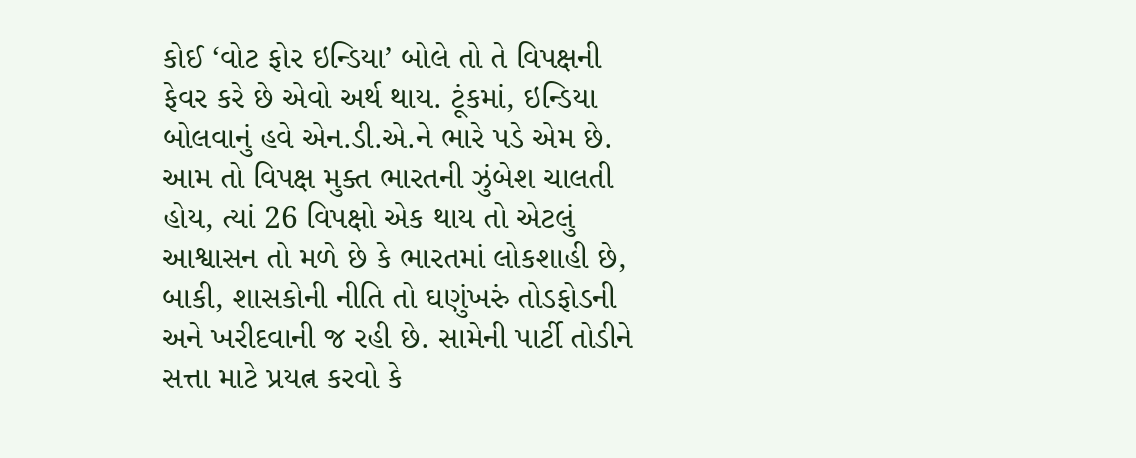કોઈ ‘વોટ ફોર ઇન્ડિયા’ બોલે તો તે વિપક્ષની ફેવર કરે છે એવો અર્થ થાય. ટૂંકમાં, ઇન્ડિયા બોલવાનું હવે એન.ડી.એ.ને ભારે પડે એમ છે. આમ તો વિપક્ષ મુક્ત ભારતની ઝુંબેશ ચાલતી હોય, ત્યાં 26 વિપક્ષો એક થાય તો એટલું આશ્વાસન તો મળે છે કે ભારતમાં લોકશાહી છે, બાકી, શાસકોની નીતિ તો ઘણુંખરું તોડફોડની અને ખરીદવાની જ રહી છે. સામેની પાર્ટી તોડીને સત્તા માટે પ્રયત્ન કરવો કે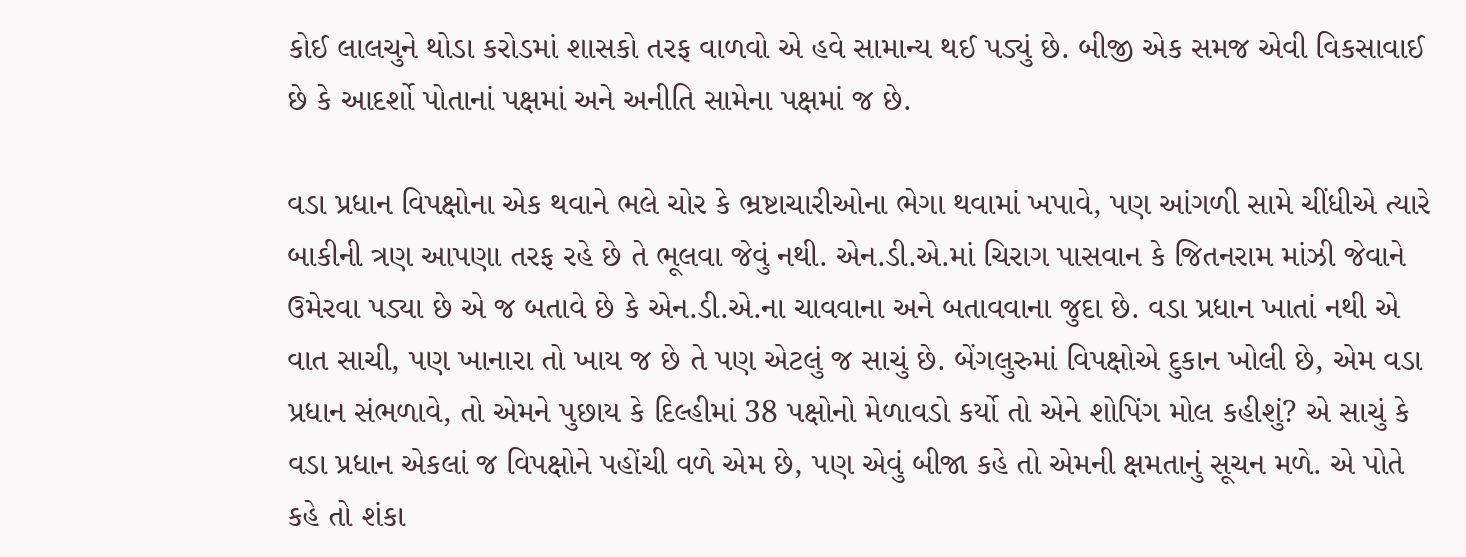કોઈ લાલચુને થોડા કરોડમાં શાસકો તરફ વાળવો એ હવે સામાન્ય થઈ પડ્યું છે. બીજી એક સમજ એવી વિકસાવાઈ છે કે આદર્શો પોતાનાં પક્ષમાં અને અનીતિ સામેના પક્ષમાં જ છે.

વડા પ્રધાન વિપક્ષોના એક થવાને ભલે ચોર કે ભ્રષ્ટાચારીઓના ભેગા થવામાં ખપાવે, પણ આંગળી સામે ચીંધીએ ત્યારે બાકીની ત્રણ આપણા તરફ રહે છે તે ભૂલવા જેવું નથી. એન.ડી.એ.માં ચિરાગ પાસવાન કે જિતનરામ માંઝી જેવાને ઉમેરવા પડ્યા છે એ જ બતાવે છે કે એન.ડી.એ.ના ચાવવાના અને બતાવવાના જુદા છે. વડા પ્રધાન ખાતાં નથી એ વાત સાચી, પણ ખાનારા તો ખાય જ છે તે પણ એટલું જ સાચું છે. બેંગલુરુમાં વિપક્ષોએ દુકાન ખોલી છે, એમ વડા પ્રધાન સંભળાવે, તો એમને પુછાય કે દિલ્હીમાં 38 પક્ષોનો મેળાવડો કર્યો તો એને શોપિંગ મોલ કહીશું? એ સાચું કે વડા પ્રધાન એકલાં જ વિપક્ષોને પહોંચી વળે એમ છે, પણ એવું બીજા કહે તો એમની ક્ષમતાનું સૂચન મળે. એ પોતે કહે તો શંકા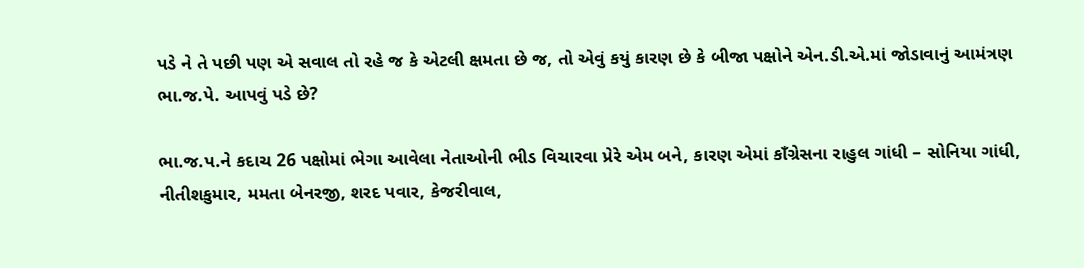પડે ને તે પછી પણ એ સવાલ તો રહે જ કે એટલી ક્ષમતા છે જ, તો એવું કયું કારણ છે કે બીજા પક્ષોને એન.ડી.એ.માં જોડાવાનું આમંત્રણ ભા.જ.પે. આપવું પડે છે?

ભા.જ.પ.ને કદાચ 26 પક્ષોમાં ભેગા આવેલા નેતાઓની ભીડ વિચારવા પ્રેરે એમ બને, કારણ એમાં કાઁગ્રેસના રાહુલ ગાંધી – સોનિયા ગાંધી, નીતીશકુમાર, મમતા બેનરજી, શરદ પવાર, કેજરીવાલ,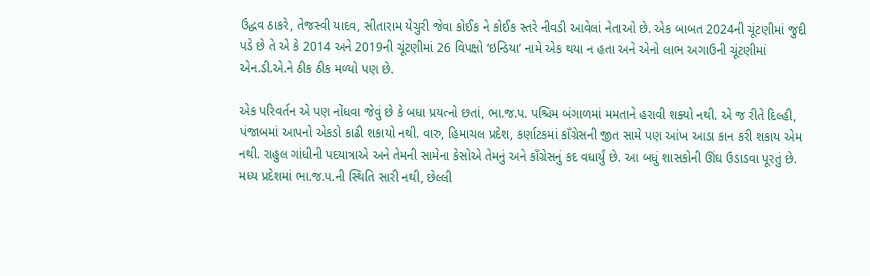ઉદ્ધવ ઠાકરે, તેજસ્વી યાદવ, સીતારામ યેચુરી જેવા કોઈક ને કોઈક સ્તરે નીવડી આવેલાં નેતાઓ છે. એક બાબત 2024ની ચૂંટણીમાં જુદી પડે છે તે એ કે 2014 અને 2019ની ચૂંટણીમાં 26 વિપક્ષો ‘ઇન્ડિયા’ નામે એક થયા ન હતા અને એનો લાભ અગાઉની ચૂંટણીમાં એન.ડી.એ.ને ઠીક ઠીક મળ્યો પણ છે.

એક પરિવર્તન એ પણ નોંધવા જેવું છે કે બધા પ્રયત્નો છતાં, ભા.જ.પ. પશ્ચિમ બંગાળમાં મમતાને હરાવી શક્યો નથી. એ જ રીતે દિલ્હી, પંજાબમાં આપનો એકડો કાઢી શકાયો નથી. વારુ, હિમાચલ પ્રદેશ, કર્ણાટકમાં કાઁગ્રેસની જીત સામે પણ આંખ આડા કાન કરી શકાય એમ નથી. રાહુલ ગાંધીની પદયાત્રાએ અને તેમની સામેના કેસોએ તેમનું અને કાઁગ્રેસનું કદ વધાર્યું છે. આ બધું શાસકોની ઊંઘ ઉડાડવા પૂરતું છે. મધ્ય પ્રદેશમાં ભા.જ.પ.ની સ્થિતિ સારી નથી, છેલ્લી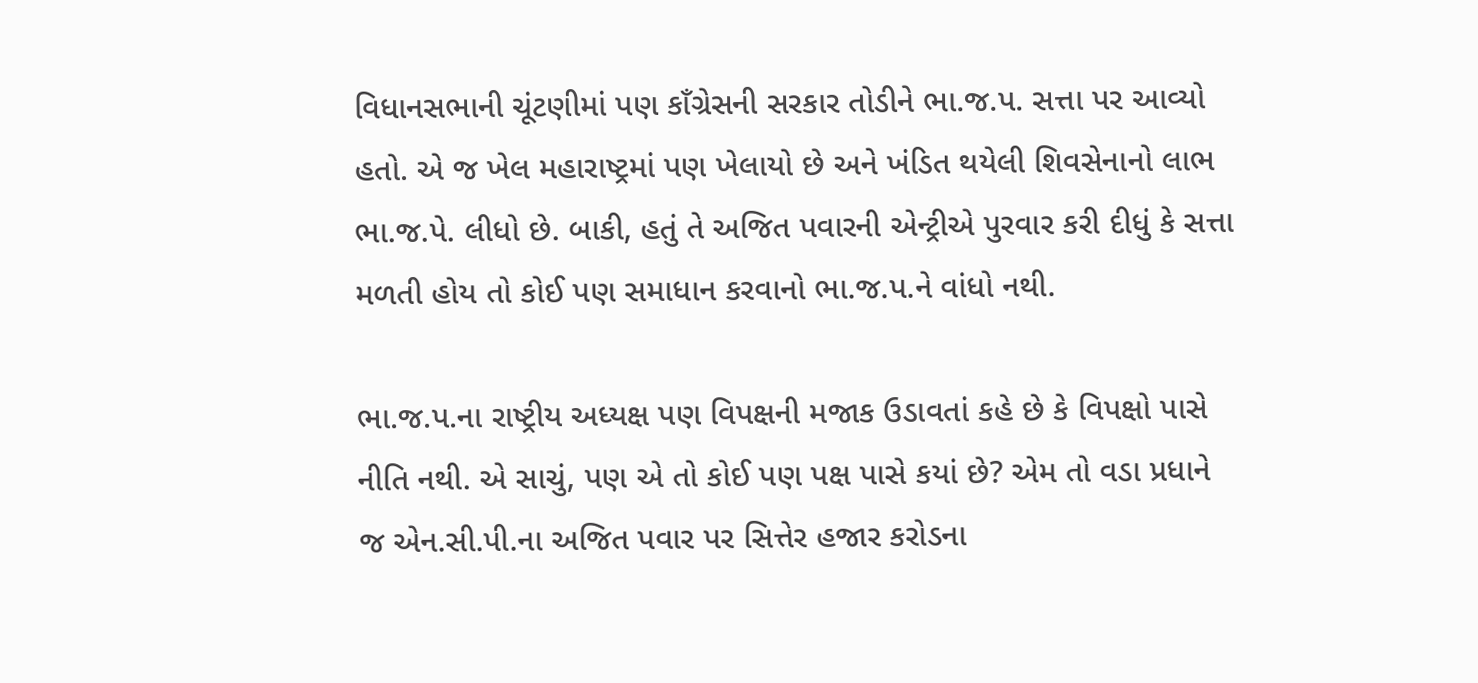વિધાનસભાની ચૂંટણીમાં પણ કાઁગ્રેસની સરકાર તોડીને ભા.જ.પ. સત્તા પર આવ્યો હતો. એ જ ખેલ મહારાષ્ટ્રમાં પણ ખેલાયો છે અને ખંડિત થયેલી શિવસેનાનો લાભ ભા.જ.પે. લીધો છે. બાકી, હતું તે અજિત પવારની એન્ટ્રીએ પુરવાર કરી દીધું કે સત્તા મળતી હોય તો કોઈ પણ સમાધાન કરવાનો ભા.જ.પ.ને વાંધો નથી.

ભા.જ.પ.ના રાષ્ટ્રીય અધ્યક્ષ પણ વિપક્ષની મજાક ઉડાવતાં કહે છે કે વિપક્ષો પાસે નીતિ નથી. એ સાચું, પણ એ તો કોઈ પણ પક્ષ પાસે કયાં છે? એમ તો વડા પ્રધાને જ એન.સી.પી.ના અજિત પવાર પર સિત્તેર હજાર કરોડના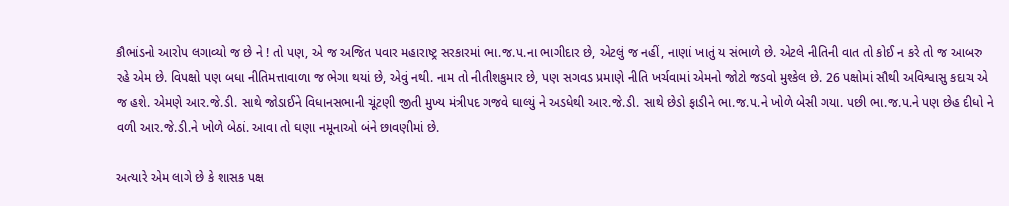કૌભાંડનો આરોપ લગાવ્યો જ છે ને ! તો પણ, એ જ અજિત પવાર મહારાષ્ટ્ર સરકારમાં ભા.જ.પ.ના ભાગીદાર છે, એટલું જ નહીં, નાણાં ખાતું ય સંભાળે છે. એટલે નીતિની વાત તો કોઈ ન કરે તો જ આબરુ રહે એમ છે. વિપક્ષો પણ બધા નીતિમત્તાવાળા જ ભેગા થયાં છે, એવું નથી. નામ તો નીતીશકુમાર છે, પણ સગવડ પ્રમાણે નીતિ ખર્ચવામાં એમનો જોટો જડવો મુશ્કેલ છે. 26 પક્ષોમાં સૌથી અવિશ્વાસુ કદાચ એ જ હશે. એમણે આર.જે.ડી. સાથે જોડાઈને વિધાનસભાની ચૂંટણી જીતી મુખ્ય મંત્રીપદ ગજવે ઘાલ્યું ને અડધેથી આર.જે.ડી. સાથે છેડો ફાડીને ભા.જ.પ.ને ખોળે બેસી ગયા. પછી ભા.જ.પ.ને પણ છેહ દીધો ને વળી આર.જે.ડી.ને ખોળે બેઠાં. આવા તો ઘણા નમૂનાઓ બંને છાવણીમાં છે.

અત્યારે એમ લાગે છે કે શાસક પક્ષ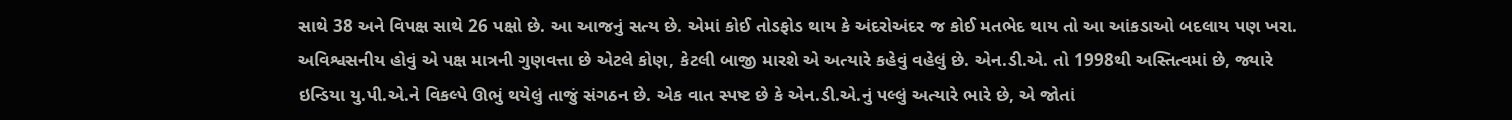સાથે 38 અને વિપક્ષ સાથે 26 પક્ષો છે. આ આજનું સત્ય છે. એમાં કોઈ તોડફોડ થાય કે અંદરોઅંદર જ કોઈ મતભેદ થાય તો આ આંકડાઓ બદલાય પણ ખરા. અવિશ્વસનીય હોવું એ પક્ષ માત્રની ગુણવત્તા છે એટલે કોણ, કેટલી બાજી મારશે એ અત્યારે કહેવું વહેલું છે. એન.ડી.એ. તો 1998થી અસ્તિત્વમાં છે, જ્યારે ઇન્ડિયા યુ.પી.એ.ને વિકલ્પે ઊભું થયેલું તાજું સંગઠન છે. એક વાત સ્પષ્ટ છે કે એન.ડી.એ.નું પલ્લું અત્યારે ભારે છે, એ જોતાં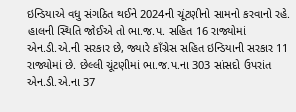ઇન્ડિયાએ વધુ સંગઠિત થઈને 2024ની ચૂંટણીનો સામનો કરવાનો રહે. હાલની સ્થિતિ જોઈએ તો ભા.જ.પ. સહિત 16 રાજ્યોમાં એન.ડી.એ.ની સરકાર છે, જ્યારે કાઁગ્રેસ સહિત ઇન્ડિયાની સરકાર 11 રાજ્યોમાં છે. છેલ્લી ચૂંટણીમાં ભા.જ.પ.ના 303 સાંસદો ઉપરાંત એન.ડી.એ.ના 37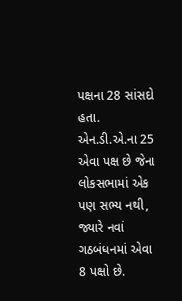પક્ષના 28 સાંસદો હતા. એન.ડી.એ.ના 25 એવા પક્ષ છે જેના લોકસભામાં એક પણ સભ્ય નથી, જ્યારે નવાં ગઠબંધનમાં એવા 8 પક્ષો છે.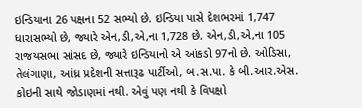ઇન્ડિયાના 26 પક્ષના 52 સભ્યો છે. ઇન્ડિયા પાસે દેશભરમાં 1,747 ધારાસભ્યો છે, જ્યારે એન,ડી,એ,ના 1,728 છે. એન,ડી,એ,ના 105 રાજયસભા સાંસદ છે, જ્યારે ઇન્ડિયાનો એ આંકડો 97નો છે. ઓડિસા, તેલંગાણા, આંધ્ર પ્રદેશની સત્તારૂઢ પાર્ટીઓ, બ.સ.પા. કે બી.આર.એસ. કોઇની સાથે જોડાણમાં નથી. એવું પણ નથી કે વિપક્ષો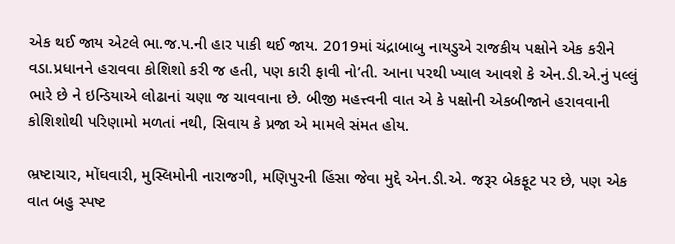એક થઈ જાય એટલે ભા.જ.પ.ની હાર પાકી થઈ જાય. 2019માં ચંદ્રાબાબુ નાયડુએ રાજકીય પક્ષોને એક કરીને વડા.પ્રધાનને હરાવવા કોશિશો કરી જ હતી, પણ કારી ફાવી નો’તી. આના પરથી ખ્યાલ આવશે કે એન.ડી.એ.નું પલ્લું ભારે છે ને ઇન્ડિયાએ લોઢાનાં ચણા જ ચાવવાના છે. બીજી મહત્ત્વની વાત એ કે પક્ષોની એકબીજાને હરાવવાની કોશિશોથી પરિણામો મળતાં નથી, સિવાય કે પ્રજા એ મામલે સંમત હોય.

ભ્રષ્ટાચાર, મોંઘવારી, મુસ્લિમોની નારાજગી, મણિપુરની હિંસા જેવા મુદ્દે એન.ડી.એ. જરૂર બેકફૂટ પર છે, પણ એક વાત બહુ સ્પષ્ટ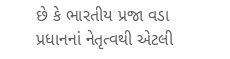છે કે ભારતીય પ્રજા વડા પ્રધાનનાં નેતૃત્વથી એટલી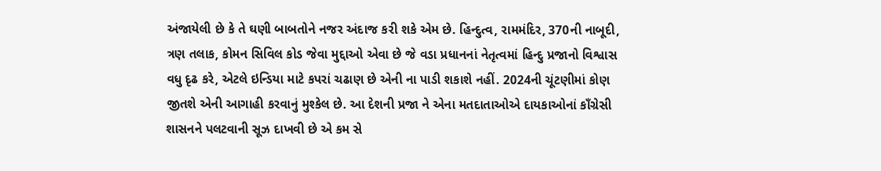અંજાયેલી છે કે તે ઘણી બાબતોને નજર અંદાજ કરી શકે એમ છે. હિન્દુત્વ, રામમંદિર, 370ની નાબૂદી, ત્રણ તલાક, કોમન સિવિલ કોડ જેવા મુદ્દાઓ એવા છે જે વડા પ્રધાનનાં નેતૃત્વમાં હિન્દુ પ્રજાનો વિશ્વાસ વધુ દૃઢ કરે, એટલે ઇન્ડિયા માટે કપરાં ચઢાણ છે એની ના પાડી શકાશે નહીં. 2024ની ચૂંટણીમાં કોણ જીતશે એની આગાહી કરવાનું મુશ્કેલ છે. આ દેશની પ્રજા ને એના મતદાતાઓએ દાયકાઓનાં કાઁગ્રેસી શાસનને પલટવાની સૂઝ દાખવી છે એ કમ સે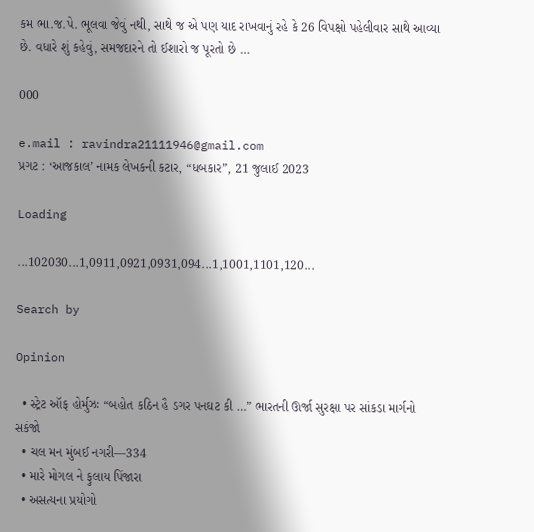કમ ભા.જ.પે. ભૂલવા જેવું નથી, સાથે જ એ પણ યાદ રાખવાનું રહે કે 26 વિપક્ષો પહેલીવાર સાથે આવ્યા છે. વધારે શું કહેવું, સમજદારને તો ઈશારો જ પૂરતો છે …

000

e.mail : ravindra21111946@gmail.com
પ્રગટ : ‘આજકાલ’ નામક લેખકની કટાર, “ધબકાર”, 21 જુલાઈ 2023

Loading

...102030...1,0911,0921,0931,094...1,1001,1101,120...

Search by

Opinion

  • સ્ટ્રેટ ઑફ હોર્મુઝઃ “બહોત કઠિન હૈ ડગર પનઘટ કી …” ભારતની ઊર્જા સુરક્ષા પર સાંકડા માર્ગનો સકંજો
  • ચલ મન મુંબઈ નગરી—334
  • મારે મોગલ ને ફુલાય પિંજારા
  • અસત્યના પ્રયોગો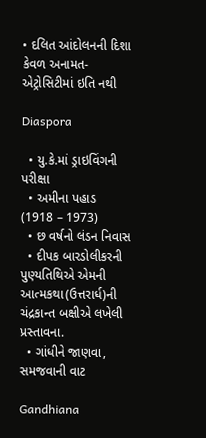• દલિત આંદોલનની દિશા કેવળ અનામત-એટ્રોસિટીમાં ઇતિ નથી

Diaspora

  • યુ.કે.માં ડ્રાઇવિંગની પરીક્ષા
  • અમીના પહાડ (1918 – 1973)
  • છ વર્ષનો લંડન નિવાસ
  • દીપક બારડોલીકરની પુણ્યતિથિએ એમની આત્મકથા(ઉત્તરાર્ધ)ની ચંદ્રકાન્ત બક્ષીએ લખેલી પ્રસ્તાવના.
  • ગાંધીને જાણવા, સમજવાની વાટ

Gandhiana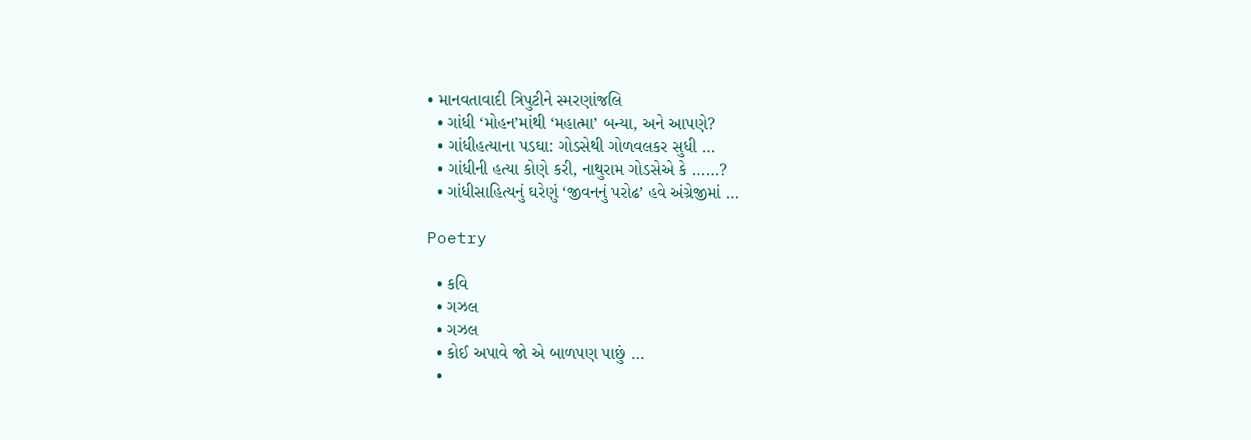• માનવતાવાદી ત્રિપુટીને સ્મરણાંજલિ
  • ગાંધી ‘મોહન’માંથી ‘મહાત્મા’ બન્યા, અને આપણે?
  • ગાંધીહત્યાના પડઘા: ગોડસેથી ગોળવલકર સુધી …
  • ગાંધીની હત્યા કોણે કરી, નાથુરામ ગોડસેએ કે ……?
  • ગાંધીસાહિત્યનું ઘરેણું ‘જીવનનું પરોઢ’ હવે અંગ્રેજીમાં …

Poetry

  • કવિ
  • ગઝલ
  • ગઝલ
  • કોઈ અપાવે જો એ બાળપણ પાછું …
  •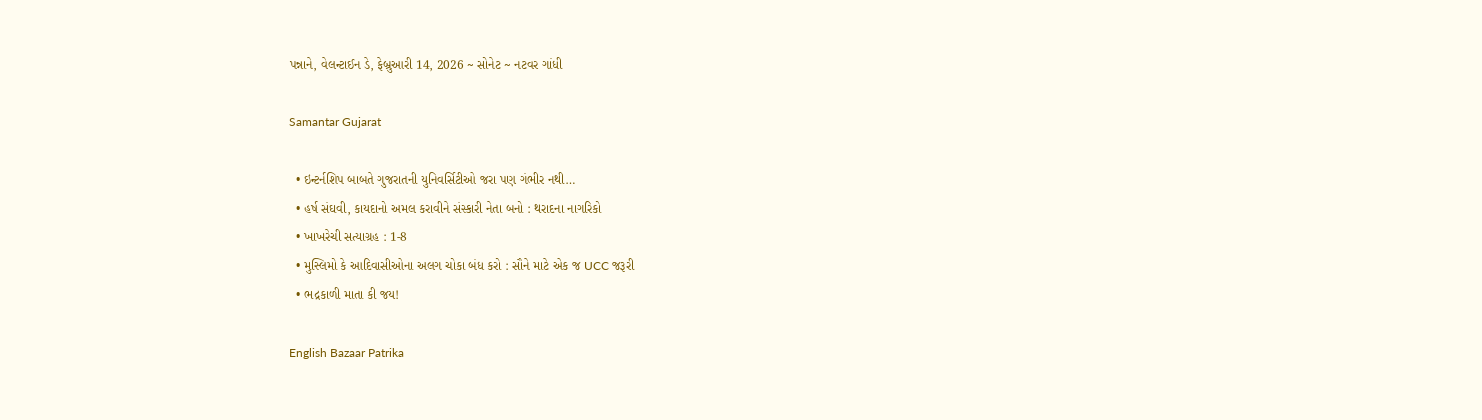પન્નાને, વેલન્ટાઈન ડે, ફેબ્રુઆરી 14, 2026 ~ સોનેટ ~ નટવર ગાંધી

Samantar Gujarat

  • ઇન્ટર્નશિપ બાબતે ગુજરાતની યુનિવર્સિટીઓ જરા પણ ગંભીર નથી…
  • હર્ષ સંઘવી, કાયદાનો અમલ કરાવીને સંસ્કારી નેતા બનો : થરાદના નાગરિકો
  • ખાખરેચી સત્યાગ્રહ : 1-8
  • મુસ્લિમો કે આદિવાસીઓના અલગ ચોકા બંધ કરો : સૌને માટે એક જ UCC જરૂરી
  • ભદ્રકાળી માતા કી જય!

English Bazaar Patrika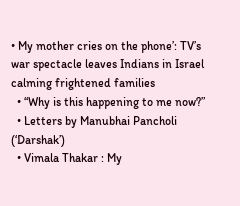• My mother cries on the phone’: TV’s war spectacle leaves Indians in Israel calming frightened families
  • “Why is this happening to me now?”
  • Letters by Manubhai Pancholi (‘Darshak’)
  • Vimala Thakar : My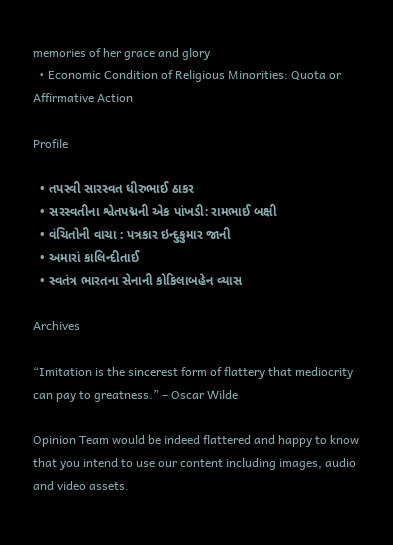memories of her grace and glory
  • Economic Condition of Religious Minorities: Quota or Affirmative Action

Profile

  • તપસ્વી સારસ્વત ધીરુભાઈ ઠાકર
  • સરસ્વતીના શ્વેતપદ્મની એક પાંખડી: રામભાઈ બક્ષી
  • વંચિતોની વાચા : પત્રકાર ઇન્દુકુમાર જાની
  • અમારાં કાલિન્દીતાઈ
  • સ્વતંત્ર ભારતના સેનાની કોકિલાબહેન વ્યાસ

Archives

“Imitation is the sincerest form of flattery that mediocrity can pay to greatness.” – Oscar Wilde

Opinion Team would be indeed flattered and happy to know that you intend to use our content including images, audio and video assets.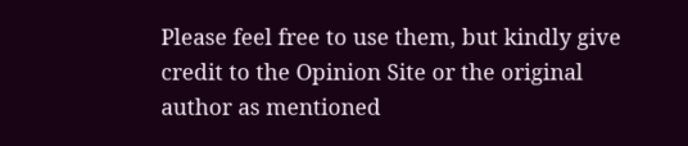Please feel free to use them, but kindly give credit to the Opinion Site or the original author as mentioned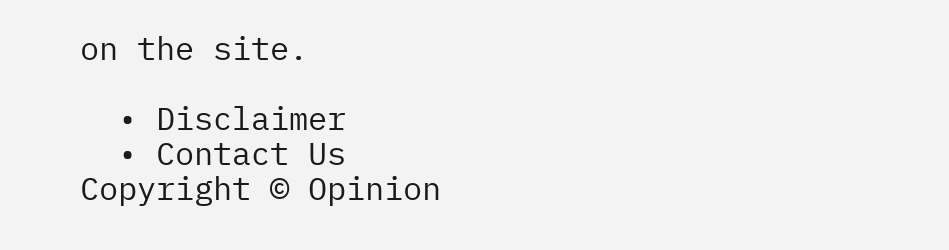on the site.

  • Disclaimer
  • Contact Us
Copyright © Opinion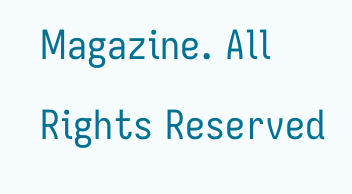Magazine. All Rights Reserved